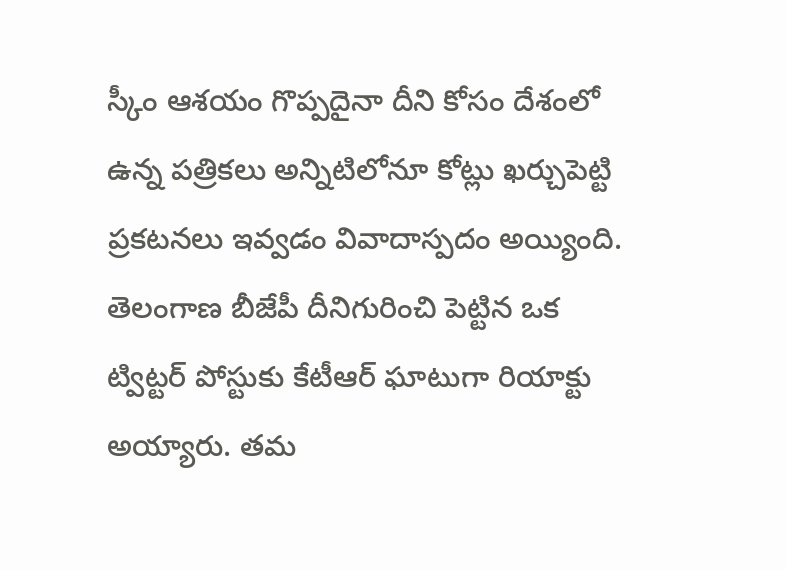స్కీం ఆశయం గొప్పదైనా దీని కోసం దేశంలో ఉన్న పత్రికలు అన్నిటిలోనూ కోట్లు ఖర్చుపెట్టి ప్రకటనలు ఇవ్వడం వివాదాస్పదం అయ్యింది. తెలంగాణ బీజేపీ దీనిగురించి పెట్టిన ఒక ట్విట్టర్ పోస్టుకు కేటీఆర్ ఘాటుగా రియాక్టు అయ్యారు. తమ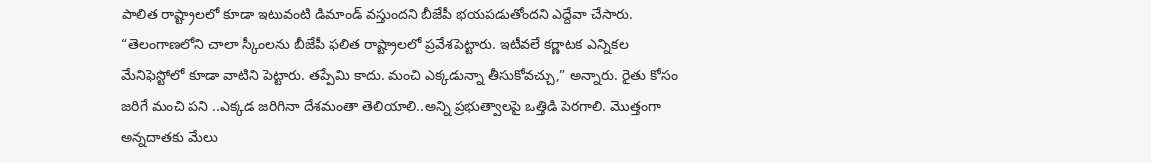పాలిత రాష్ట్రాలలో కూడా ఇటువంటి డిమాండ్ వస్తుందని బీజేపీ భయపడుతోందని ఎద్దేవా చేసారు.
“తెలంగాణలోని చాలా స్కీంలను బీజేపీ ఫలిత రాష్ట్రాలలో ప్రవేశపెట్టారు. ఇటీవలే కర్ణాటక ఎన్నికల మేనిఫెస్టోలో కూడా వాటిని పెట్టారు. తప్పేమి కాదు. మంచి ఎక్కడున్నా తీసుకోవచ్చు,” అన్నారు. రైతు కోసం జరిగే మంచి పని ..ఎక్కడ జరిగినా దేశమంతా తెలియాలి..అన్ని ప్రభుత్వాలపై ఒత్తిడి పెరగాలి. మొత్తంగా అన్నదాతకు మేలు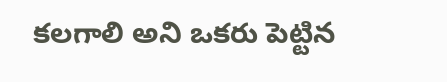కలగాలి అని ఒకరు పెట్టిన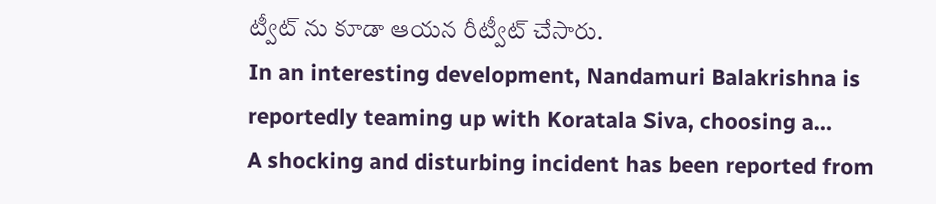ట్వీట్ ను కూడా ఆయన రీట్వీట్ చేసారు.
In an interesting development, Nandamuri Balakrishna is reportedly teaming up with Koratala Siva, choosing a…
A shocking and disturbing incident has been reported from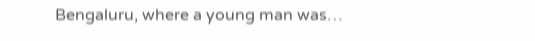Bengaluru, where a young man was…